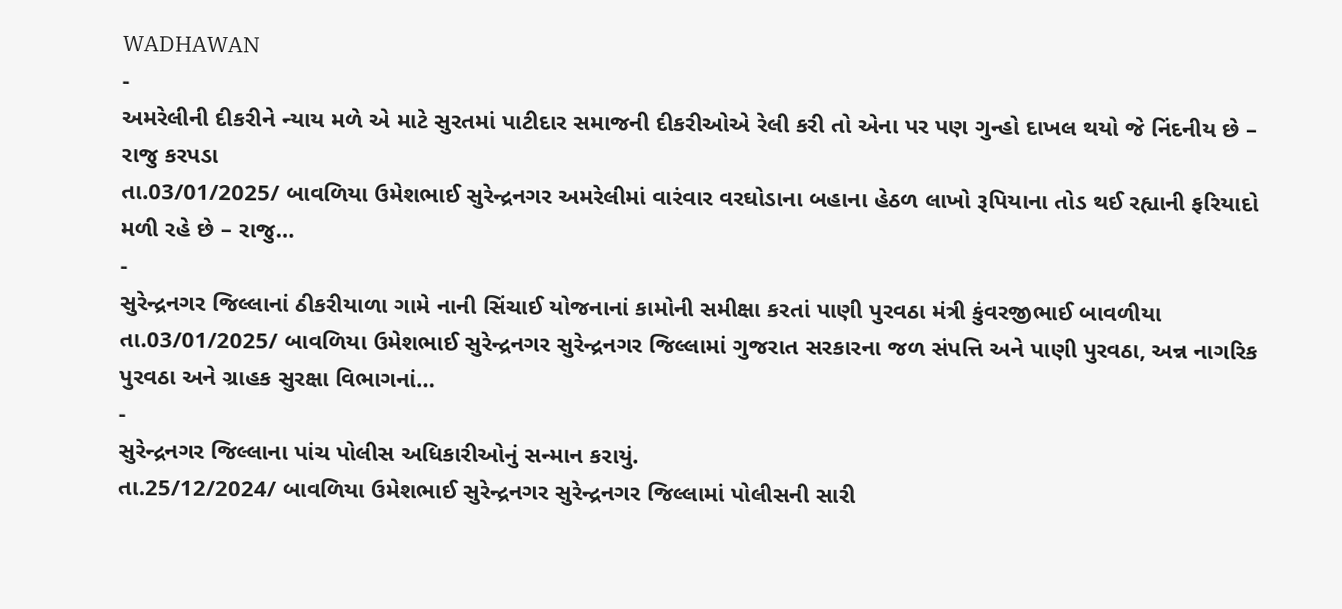WADHAWAN
-
અમરેલીની દીકરીને ન્યાય મળે એ માટે સુરતમાં પાટીદાર સમાજની દીકરીઓએ રેલી કરી તો એના પર પણ ગુન્હો દાખલ થયો જે નિંદનીય છે – રાજુ કરપડા
તા.03/01/2025/ બાવળિયા ઉમેશભાઈ સુરેન્દ્રનગર અમરેલીમાં વારંવાર વરઘોડાના બહાના હેઠળ લાખો રૂપિયાના તોડ થઈ રહ્યાની ફરિયાદો મળી રહે છે – રાજુ…
-
સુરેન્દ્રનગર જિલ્લાનાં ઠીકરીયાળા ગામે નાની સિંચાઈ યોજનાનાં કામોની સમીક્ષા કરતાં પાણી પુરવઠા મંત્રી કુંવરજીભાઈ બાવળીયા
તા.03/01/2025/ બાવળિયા ઉમેશભાઈ સુરેન્દ્રનગર સુરેન્દ્રનગર જિલ્લામાં ગુજરાત સરકારના જળ સંપત્તિ અને પાણી પુરવઠા, અન્ન નાગરિક પુરવઠા અને ગ્રાહક સુરક્ષા વિભાગનાં…
-
સુરેન્દ્રનગર જિલ્લાના પાંચ પોલીસ અધિકારીઓનું સન્માન કરાયું.
તા.25/12/2024/ બાવળિયા ઉમેશભાઈ સુરેન્દ્રનગર સુરેન્દ્રનગર જિલ્લામાં પોલીસની સારી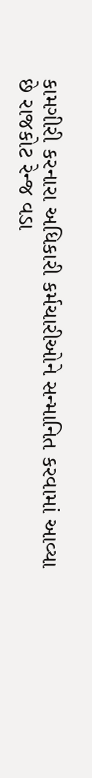કામગીરી કરનારા અધિકારી કર્મચારીઓને સન્માનિત કરવામાં આવ્યા છે રાજકોટ રેન્જ વડા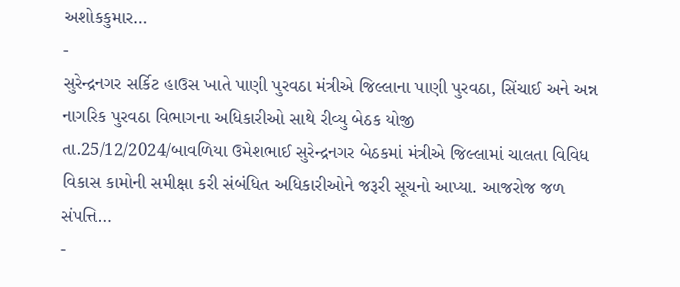અશોકકુમાર…
-
સુરેન્દ્રનગર સર્કિટ હાઉસ ખાતે પાણી પુરવઠા મંત્રીએ જિલ્લાના પાણી પુરવઠા, સિંચાઈ અને અન્ન નાગરિક પુરવઠા વિભાગના અધિકારીઓ સાથે રીવ્યુ બેઠક યોજી
તા.25/12/2024/બાવળિયા ઉમેશભાઈ સુરેન્દ્રનગર બેઠકમાં મંત્રીએ જિલ્લામાં ચાલતા વિવિધ વિકાસ કામોની સમીક્ષા કરી સંબંધિત અધિકારીઓને જરૂરી સૂચનો આપ્યા. આજરોજ જળ સંપત્તિ…
-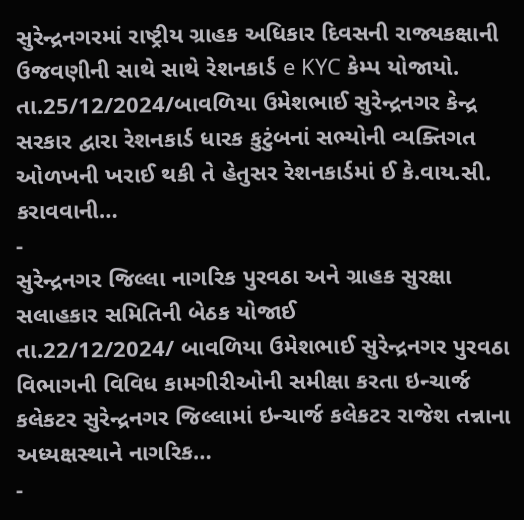સુરેન્દ્રનગરમાં રાષ્ટ્રીય ગ્રાહક અધિકાર દિવસની રાજ્યકક્ષાની ઉજવણીની સાથે સાથે રેશનકાર્ડ e KYC કેમ્પ યોજાયો.
તા.25/12/2024/બાવળિયા ઉમેશભાઈ સુરેન્દ્રનગર કેન્દ્ર સરકાર દ્વારા રેશનકાર્ડ ધારક કુટુંબનાં સભ્યોની વ્યક્તિગત ઓળખની ખરાઈ થકી તે હેતુસર રેશનકાર્ડમાં ઈ કે.વાય.સી. કરાવવાની…
-
સુરેન્દ્રનગર જિલ્લા નાગરિક પુરવઠા અને ગ્રાહક સુરક્ષા સલાહકાર સમિતિની બેઠક યોજાઈ
તા.22/12/2024/ બાવળિયા ઉમેશભાઈ સુરેન્દ્રનગર પુરવઠા વિભાગની વિવિધ કામગીરીઓની સમીક્ષા કરતા ઇન્ચાર્જ કલેકટર સુરેન્દ્રનગર જિલ્લામાં ઇન્ચાર્જ કલેકટર રાજેશ તન્નાના અધ્યક્ષસ્થાને નાગરિક…
-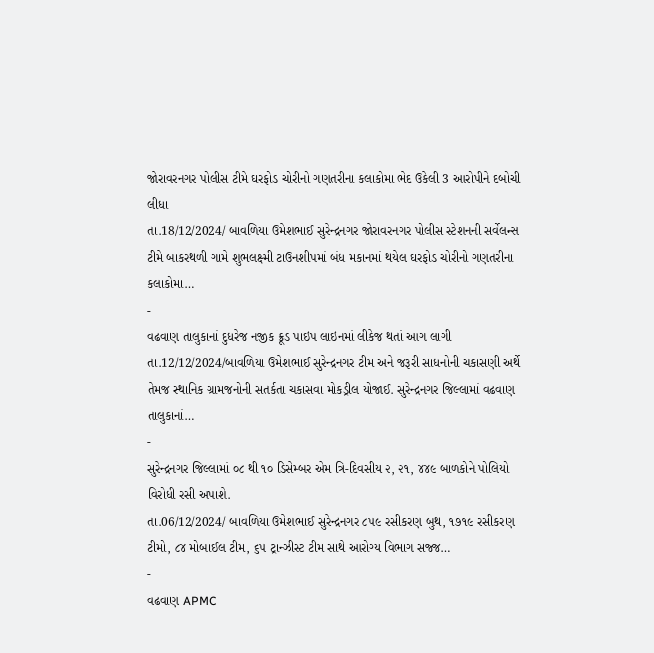જોરાવરનગર પોલીસ ટીમે ઘરફોડ ચોરીનો ગણતરીના કલાકોમા ભેદ ઉકેલી 3 આરોપીને દબોચી લીધા
તા.18/12/2024/ બાવળિયા ઉમેશભાઈ સુરેન્દ્રનગર જોરાવરનગર પોલીસ સ્ટેશનની સર્વેલન્સ ટીમે બાકરથળી ગામે શુભલક્ષ્મી ટાઉનશીપમાં બંધ મકાનમાં થયેલ ઘરફોડ ચોરીનો ગણતરીના કલાકોમા…
-
વઢવાણ તાલુકાનાં દુધરેજ નજીક ક્રૂડ પાઇપ લાઇનમાં લીકેજ થતાં આગ લાગી
તા.12/12/2024/બાવળિયા ઉમેશભાઈ સુરેન્દ્રનગર ટીમ અને જરૂરી સાધનોની ચકાસણી અર્થે તેમજ સ્થાનિક ગ્રામજનોની સતર્કતા ચકાસવા મોકડ્રીલ યોજાઈ. સુરેન્દ્રનગર જિલ્લામાં વઢવાણ તાલુકાનાં…
-
સુરેન્દ્રનગર જિલ્લામાં ૦૮ થી ૧૦ ડિસેમ્બર એમ ત્રિ-દિવસીય ૨, ૨૧, ૪૪૯ બાળકોને પોલિયો વિરોધી રસી અપાશે.
તા.06/12/2024/ બાવળિયા ઉમેશભાઈ સુરેન્દ્રનગર ૮૫૯ રસીકરણ બુથ, ૧૭૧૯ રસીકરણ ટીમો, ૮૪ મોબાઈલ ટીમ, ૬૫ ટ્રાન્ઝીસ્ટ ટીમ સાથે આરોગ્ય વિભાગ સજ્જ…
-
વઢવાણ APMC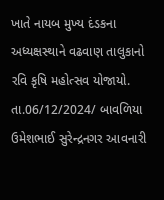ખાતે નાયબ મુખ્ય દંડકના અધ્યક્ષસ્થાને વઢવાણ તાલુકાનો રવિ કૃષિ મહોત્સવ યોજાયો.
તા.06/12/2024/ બાવળિયા ઉમેશભાઈ સુરેન્દ્રનગર આવનારી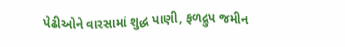પેઢીઓને વારસામાં શુદ્ધ પાણી, ફળદ્રુપ જમીન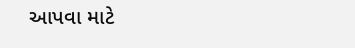આપવા માટે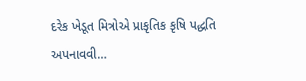દરેક ખેડૂત મિત્રોએ પ્રાકૃતિક કૃષિ પદ્ધતિ અપનાવવી…